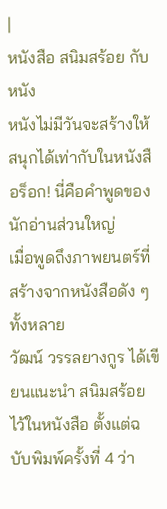|
หนังสือ สนิมสร้อย กับหนัง
หนังไม่มีวันจะสร้างให้สนุกได้เท่ากับในหนังสือร็อก! นี่คือคำพูดของนักอ่านส่วนใหญ่
เมื่อพูดถึงภาพยนตร์ที่สร้างจากหนังสือดัง ๆ ทั้งหลาย
วัฒน์ วรรลยางกูร ได้เขียนแนะนำ สนิมสร้อย
ไว้ในหนังสือ ตั้งแต่ฉบับพิมพ์ครั้งที่ 4 ว่า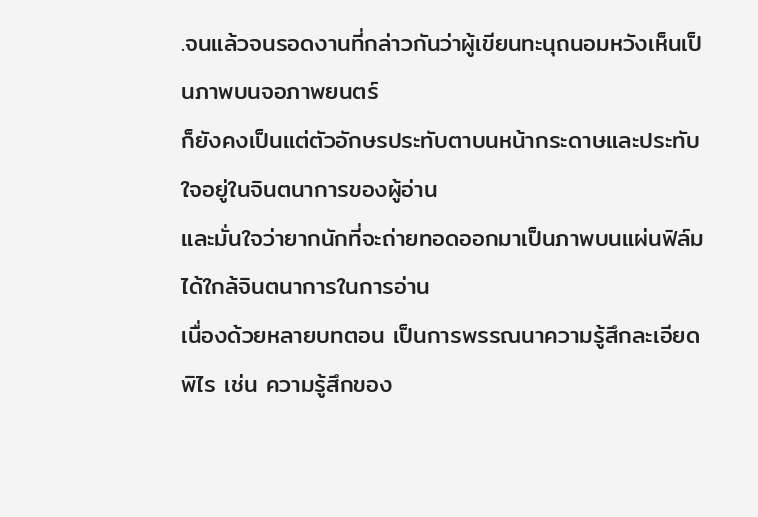.จนแล้วจนรอดงานที่กล่าวกันว่าผู้เขียนทะนุถนอมหวังเห็นเป็นภาพบนจอภาพยนตร์
ก็ยังคงเป็นแต่ตัวอักษรประทับตาบนหน้ากระดาษและประทับใจอยู่ในจินตนาการของผู้อ่าน
และมั่นใจว่ายากนักที่จะถ่ายทอดออกมาเป็นภาพบนแผ่นฟิล์มได้ใกล้จินตนาการในการอ่าน
เนื่องด้วยหลายบทตอน เป็นการพรรณนาความรู้สึกละเอียดพิไร เช่น ความรู้สึกของ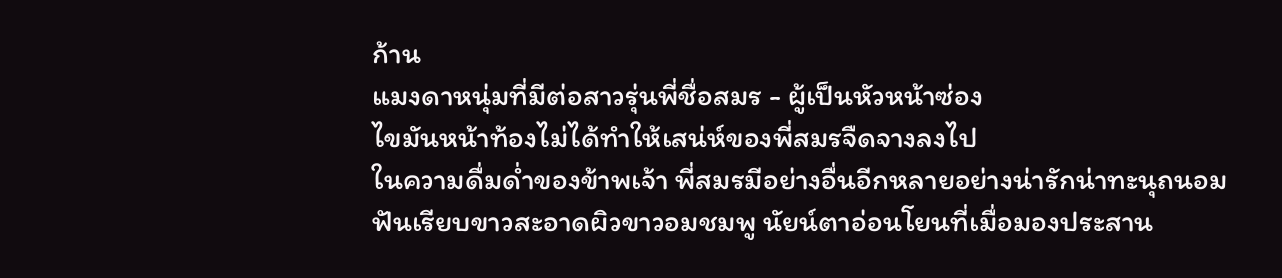ก้าน
แมงดาหนุ่มที่มีต่อสาวรุ่นพี่ชื่อสมร - ผู้เป็นหัวหน้าซ่อง
ไขมันหน้าท้องไม่ได้ทำให้เสน่ห์ของพี่สมรจืดจางลงไป
ในความดื่มด่ำของข้าพเจ้า พี่สมรมีอย่างอื่นอีกหลายอย่างน่ารักน่าทะนุถนอม
ฟันเรียบขาวสะอาดผิวขาวอมชมพู นัยน์ตาอ่อนโยนที่เมื่อมองประสาน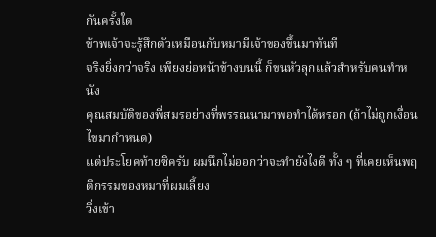กันครั้งใด
ข้าพเจ้าจะรู้สึกตัวเหมือนกับหมามีเจ้าของขึ้นมาทันที
จริงยิ่งกว่าจริง เพียงย่อหน้าข้างบนนี้ ก็ขนหัวลุกแล้วสำหรับคนทำหนัง
คุณสมบัติของพี่สมรอย่างที่พรรณนามาพอทำได้หรอก (ถ้าไม่ถูกเงื่อนไขมากำหนด)
แต่ประโยคท้ายซิครับ ผมนึกไม่ออกว่าจะทำยังไงดี ทั้ง ๆ ที่เคยเห็นพฤติกรรมของหมาที่ผมเลี้ยง
วิ่งเข้า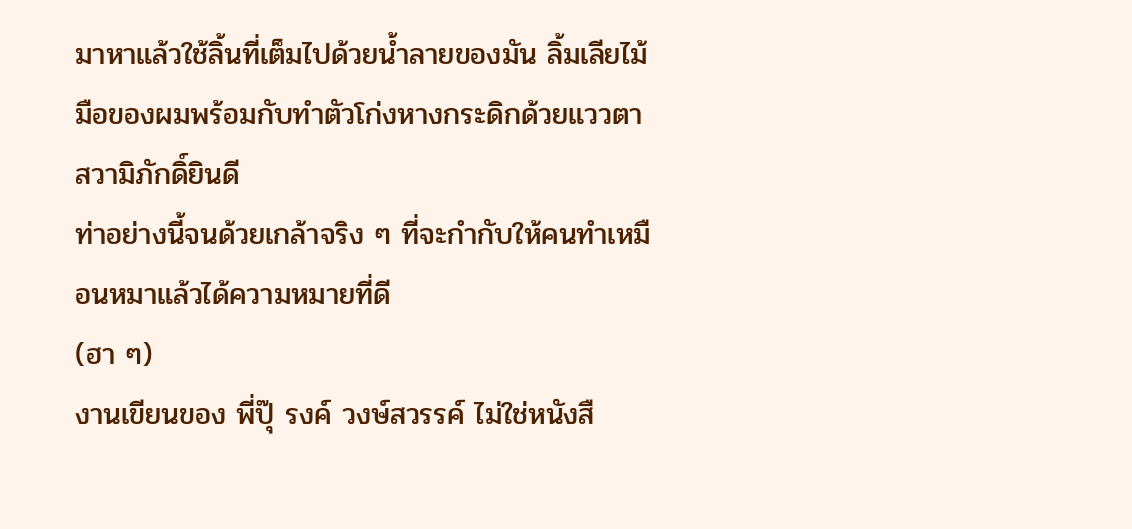มาหาแล้วใช้ลิ้นที่เต็มไปด้วยน้ำลายของมัน ลิ้มเลียไม้มือของผมพร้อมกับทำตัวโก่งหางกระดิกด้วยแววตาสวามิภักดิ์ยินดี
ท่าอย่างนี้จนด้วยเกล้าจริง ๆ ที่จะกำกับให้คนทำเหมือนหมาแล้วได้ความหมายที่ดี
(ฮา ๆ)
งานเขียนของ พี่ปุ๊ รงค์ วงษ์สวรรค์ ไม่ใช่หนังสื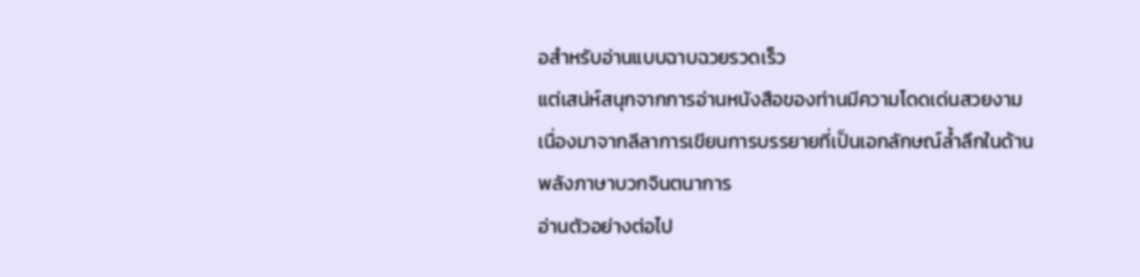อสำหรับอ่านแบบฉาบฉวยรวดเร็ว
แต่เสน่ห์สนุกจากการอ่านหนังสือของท่านมีความโดดเด่นสวยงาม เนื่องมาจากลีลาการเขียนการบรรยายที่เป็นเอกลักษณ์ล้ำลึกในด้านพลังภาษาบวกจินตนาการ
อ่านตัวอย่างต่อไป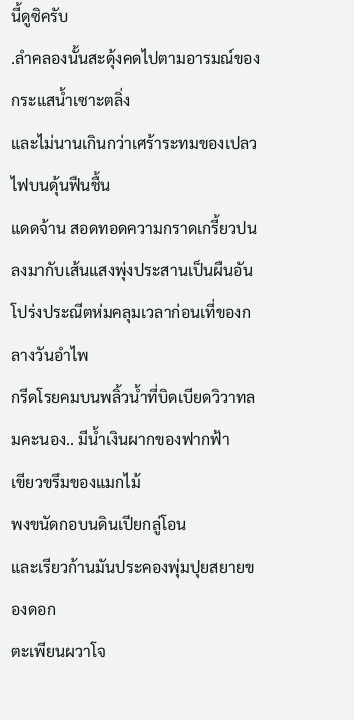นี้ดูซิครับ
.ลำคลองนั้นสะดุ้งคดไปตามอารมณ์ของกระแสน้ำเซาะตลิ่ง
และไม่นานเกินกว่าเศร้าระทมของเปลวไฟบนดุ้นฟืนชื้น
แดดจ้าน สอดทอดความกราดเกรี้ยวปนลงมากับเส้นแสงพุ่งประสานเป็นผืนอันโปร่งประณีตห่มคลุมเวลาก่อนเที่ของกลางวันอำไพ
กรีดโรยคมบนพลิ้วน้ำที่บิดเบียดวิวาทลมคะนอง.. มีน้ำเงินผากของฟากฟ้า
เขียวขรึมของแมกไม้
พงขนัดกอบนดินเปียกลู่โอน
และเรียวก้านมันประคองพุ่มปุยสยายของดอก
ตะเพียนผวาโจ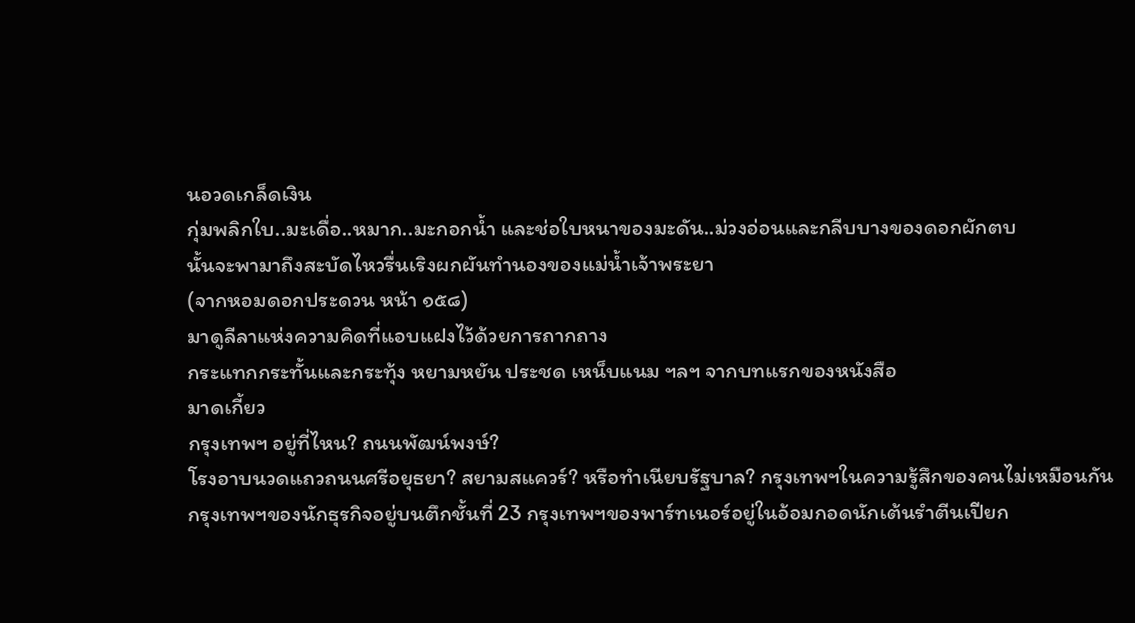นอวดเกล็ดเงิน
กุ่มพลิกใบ..มะเดื่อ..หมาก..มะกอกน้ำ และช่อใบหนาของมะดัน..ม่วงอ่อนและกลีบบางของดอกผักตบ
นั้นจะพามาถึงสะบัดไหวรื่นเริงผกผันทำนองของแม่น้ำเจ้าพระยา
(จากหอมดอกประดวน หน้า ๑๕๘)
มาดูลีลาแห่งความคิดที่แอบแฝงไว้ด้วยการถากถาง
กระแทกกระทั้นและกระทุ้ง หยามหยัน ประชด เหน็บแนม ฯลฯ จากบทแรกของหนังสือ
มาดเกี้ยว
กรุงเทพฯ อยู่ที่ไหน? ถนนพัฒน์พงษ์?
โรงอาบนวดแถวถนนศรีอยุธยา? สยามสแควร์? หรือทำเนียบรัฐบาล? กรุงเทพฯในความรู้สึกของคนไม่เหมือนกัน
กรุงเทพฯของนักธุรกิจอยู่บนตึกชั้นที่ 23 กรุงเทพฯของพาร์ทเนอร์อยู่ในอ้อมกอดนักเต้นรำตีนเปียก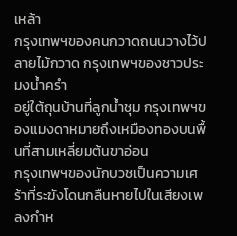เหล้า
กรุงเทพฯของคนกวาดถนนวางไว้ปลายไม้กวาด กรุงเทพฯของชาวประมงน้ำครำ
อยู่ใต้ถุนบ้านที่ลูกน้ำชุม กรุงเทพฯของแมงดาหมายถึงเหมืองทองบนพื้นที่สามเหลี่ยมต้นขาอ่อน
กรุงเทพฯของนักบวชเป็นความเศร้าที่ระฆังโดนกลืนหายไปในเสียงเพลงกำห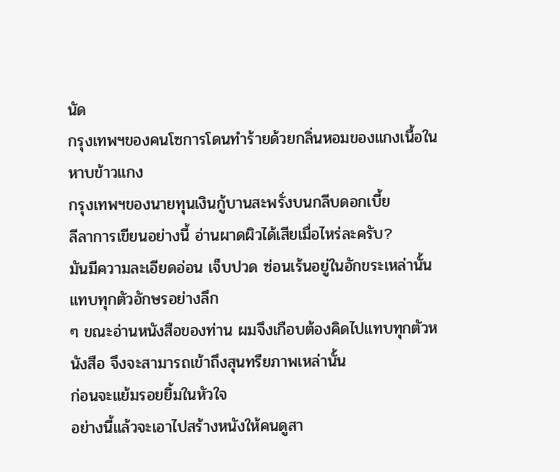นัด
กรุงเทพฯของคนโซการโดนทำร้ายด้วยกลิ่นหอมของแกงเนื้อในหาบข้าวแกง
กรุงเทพฯของนายทุนเงินกู้บานสะพรั่งบนกลีบดอกเบี้ย
ลีลาการเขียนอย่างนี้ อ่านผาดผิวได้เสียเมื่อไหร่ละครับ?
มันมีความละเอียดอ่อน เจ็บปวด ซ่อนเร้นอยู่ในอักขระเหล่านั้นแทบทุกตัวอักษรอย่างลึก
ๆ ขณะอ่านหนังสือของท่าน ผมจึงเกือบต้องคิดไปแทบทุกตัวหนังสือ จึงจะสามารถเข้าถึงสุนทรียภาพเหล่านั้น
ก่อนจะแย้มรอยยิ้มในหัวใจ
อย่างนี้แล้วจะเอาไปสร้างหนังให้คนดูสา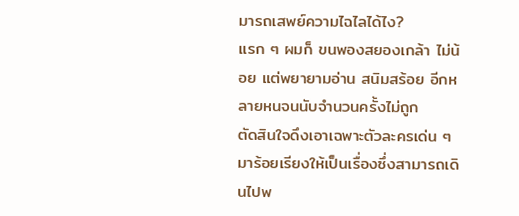มารถเสพย์ความไฉไลได้ไง?
แรก ๆ ผมก็ ขนพองสยองเกล้า ไม่น้อย แต่พยายามอ่าน สนิมสร้อย อีกหลายหนจนนับจำนวนครั้งไม่ถูก
ตัดสินใจดึงเอาเฉพาะตัวละครเด่น ๆ มาร้อยเรียงให้เป็นเรื่องซึ่งสามารถเดินไปพ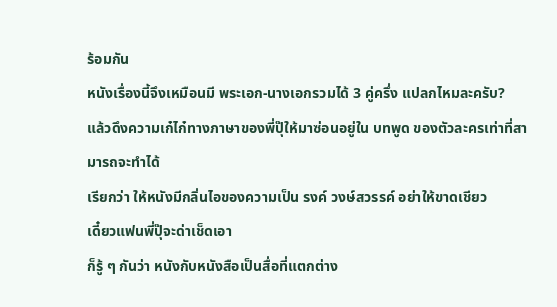ร้อมกัน
หนังเรื่องนี้จึงเหมือนมี พระเอก-นางเอกรวมได้ 3 คู่ครึ่ง แปลกไหมละครับ?
แล้วดึงความเก๋ไก๋ทางภาษาของพี่ปุ๊ให้มาซ่อนอยู่ใน บทพูด ของตัวละครเท่าที่สามารถจะทำได้
เรียกว่า ให้หนังมีกลิ่นไอของความเป็น รงค์ วงษ์สวรรค์ อย่าให้ขาดเชียว
เดี๋ยวแฟนพี่ปุ๊จะด่าเช็ดเอา
ก็รู้ ๆ กันว่า หนังกับหนังสือเป็นสื่อที่แตกต่าง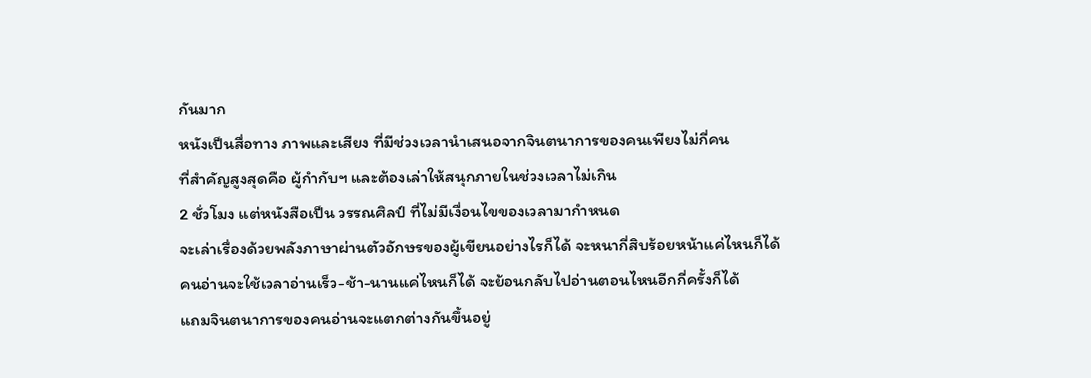กันมาก
หนังเป็นสื่อทาง ภาพและเสียง ที่มีช่วงเวลานำเสนอจากจินตนาการของคนเพียงไม่กี่คน
ที่สำคัญสูงสุดคือ ผู้กำกับฯ และต้องเล่าให้สนุกภายในช่วงเวลาไม่เกิน
2 ชั่วโมง แต่หนังสือเป็น วรรณศิลป์ ที่ไม่มีเงื่อนไขของเวลามากำหนด
จะเล่าเรื่องด้วยพลังภาษาผ่านตัวอักษรของผู้เขียนอย่างไรก็ได้ จะหนากี่สิบร้อยหน้าแค่ไหนก็ได้
คนอ่านจะใช้เวลาอ่านเร็ว-ช้า-นานแค่ไหนก็ได้ จะย้อนกลับไปอ่านตอนไหนอีกกี่ครั้งก็ได้
แถมจินตนาการของคนอ่านจะแตกต่างกันขึ้นอยู่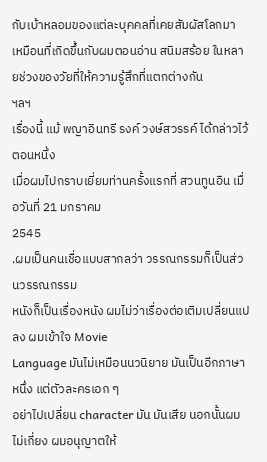กับเบ้าหลอมของแต่ละบุคคลที่เคยสัมผัสโลกมา
เหมือนที่เกิดขึ้นกับผมตอนอ่าน สนิมสร้อย ในหลายช่วงของวัยที่ให้ความรู้สึกที่แตกต่างกัน
ฯลฯ
เรื่องนี้ แม้ พญาอินทรี รงค์ วงษ์สวรรค์ ได้กล่าวไว้ตอนหนึ่ง
เมื่อผมไปกราบเยี่ยมท่านครั้งแรกที่ สวนทูนอิน เมื่อวันที่ 21 มกราคม
2545
.ผมเป็นคนเชื่อแบบสากลว่า วรรณกรรมก็เป็นส่วนวรรณกรรม
หนังก็เป็นเรื่องหนัง ผมไม่ว่าเรื่องต่อเติมเปลี่ยนแปลง ผมเข้าใจ Movie
Language มันไม่เหมือนนวนิยาย มันเป็นอีกภาษาหนึ่ง แต่ตัวละครเอก ๆ
อย่าไปเปลี่ยน character มัน มันเสีย นอกนั้นผมไม่เกี่ยง ผมอนุญาตให้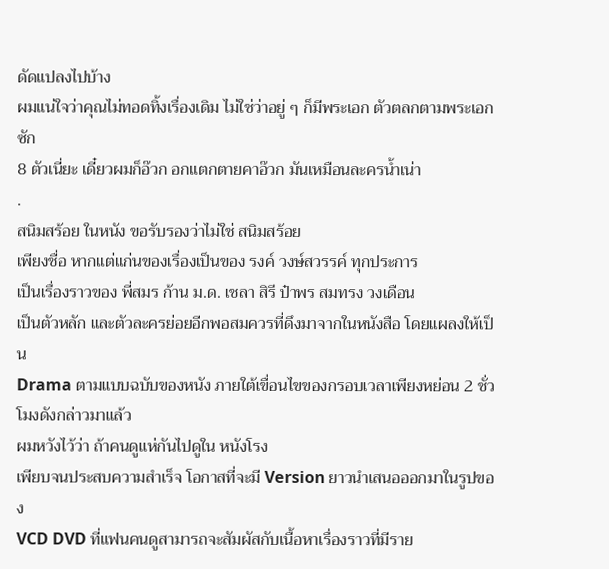ดัดแปลงไปบ้าง
ผมแน่ใจว่าคุณไม่ทอดทิ้งเรื่องเดิม ไม่ใช่ว่าอยู่ ๆ ก็มีพระเอก ตัวตลกตามพระเอกซัก
8 ตัวเนี่ยะ เดี๋ยวผมก็อ๊วก อกแตกตายคาอ๊วก มันเหมือนละครน้ำเน่า
.
สนิมสร้อย ในหนัง ขอรับรองว่าไม่ใช่ สนิมสร้อย
เพียงชื่อ หากแต่แก่นของเรื่องเป็นของ รงค์ วงษ์สวรรค์ ทุกประการ
เป็นเรื่องราวของ พี่สมร ก้าน ม.ด. เชลา สิรี ป๋าพร สมทรง วงเดือน
เป็นตัวหลัก และตัวละครย่อยอีกพอสมควรที่ดึงมาจากในหนังสือ โดยแผลงให้เป็น
Drama ตามแบบฉบับของหนัง ภายใต้เขื่อนไขของกรอบเวลาเพียงหย่อน 2 ชั่วโมงดังกล่าวมาแล้ว
ผมหวังไว้ว่า ถ้าคนดูแห่กันไปดูใน หนังโรง
เพียบจนประสบความสำเร็จ โอกาสที่จะมี Version ยาวนำเสนอออกมาในรูปของ
VCD DVD ที่แฟนคนดูสามารถจะสัมผัสกับเนื้อหาเรื่องราวที่มีราย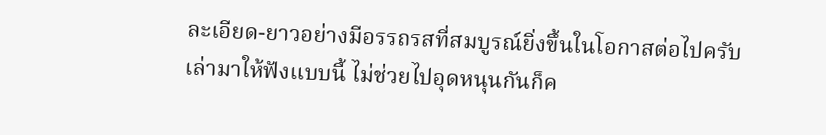ละเอียด-ยาวอย่างมีอรรถรสที่สมบูรณ์ยิ่งขึ้นในโอกาสต่อไปครับ
เล่ามาให้ฟังแบบนี้ ไม่ช่วยไปอุดหนุนกันก็ค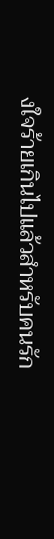งใจร้ายเกินไปแล้วสำหรับคนรัก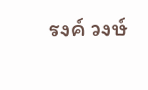รงค์ วงษ์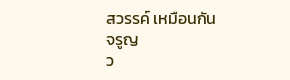สวรรค์ เหมือนกัน
จรูญ
ว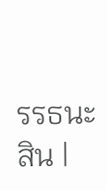รรธนะสิน |